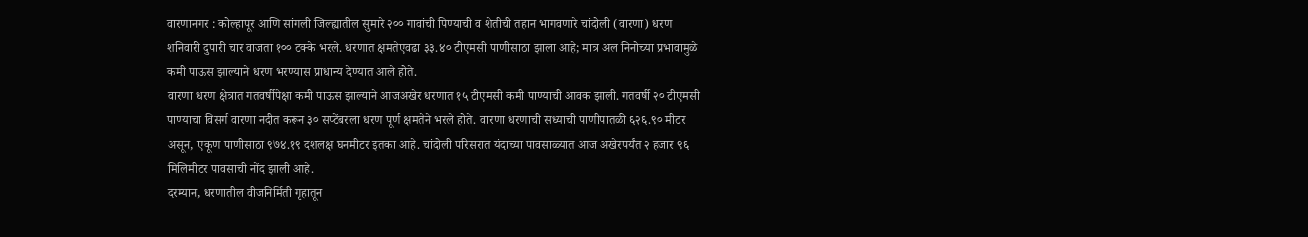वारणानगर : कोल्हापूर आणि सांगली जिल्ह्यातील सुमारे २०० गावांची पिण्याची व शेतीची तहान भागवणारे चांदोली (वारणा) धरण शनिवारी दुपारी चार वाजता १०० टक्के भरले. धरणात क्षमतेएवढा ३३.४० टीएमसी पाणीसाठा झाला आहे; मात्र अल निनोच्या प्रभावामुळे कमी पाऊस झाल्याने धरण भरण्यास प्राधान्य देण्यात आले होते.
वारणा धरण क्षेत्रात गतवर्षीपेक्षा कमी पाऊस झाल्याने आजअखेर धरणात १५ टीएमसी कमी पाण्याची आवक झाली. गतवर्षी २० टीएमसी पाण्याचा विसर्ग वारणा नदीत करून ३० सप्टेंबरला धरण पूर्ण क्षमतेने भरले होते. वारणा धरणाची सध्याची पाणीपातळी ६२६.९० मीटर असून, एकूण पाणीसाठा ९७४.१९ दशलक्ष घनमीटर इतका आहे. चांदोली परिसरात यंदाच्या पावसाळ्यात आज अखेरपर्यंत २ हजार ९६ मिलिमीटर पावसाची नोंद झाली आहे.
दरम्यान, धरणातील वीजनिर्मिती गृहातून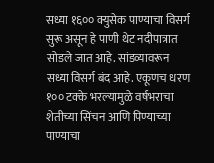सध्या १६०० क्युसेक पाण्याचा विसर्ग सुरू असून हे पाणी थेट नदीपात्रात सोडले जात आहे. सांडव्यावरून सध्या विसर्ग बंद आहे. एकूणच धरण १०० टक्के भरल्यामुळे वर्षभराचा शेतीच्या सिंचन आणि पिण्याच्या पाण्याचा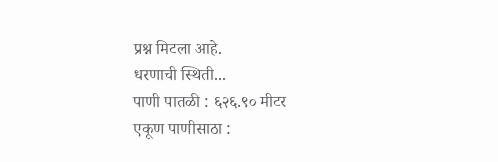प्रश्न मिटला आहे.
धरणाची स्थिती...
पाणी पातळी : ६२६.९० मीटर
एकूण पाणीसाठा :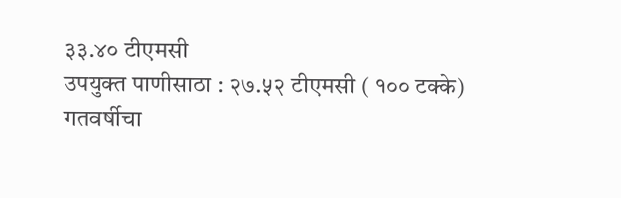३३.४० टीएमसी
उपयुक्त पाणीसाठा : २७.५२ टीएमसी ( १०० टक्के)
गतवर्षीचा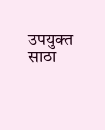उपयुक्त साठा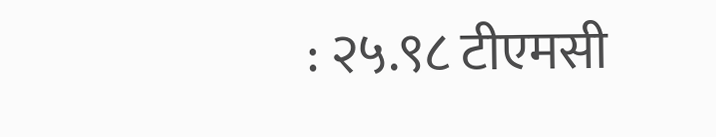: २५.९८ टीएमसी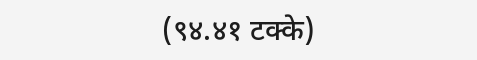(९४.४१ टक्के)